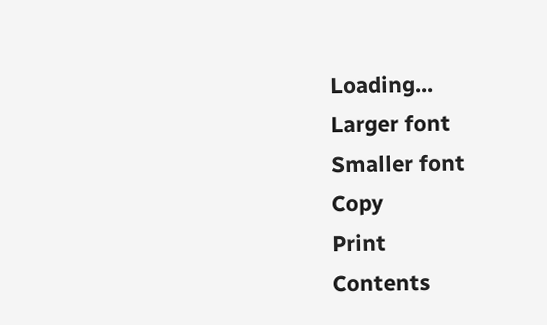Loading...
Larger font
Smaller font
Copy
Print
Contents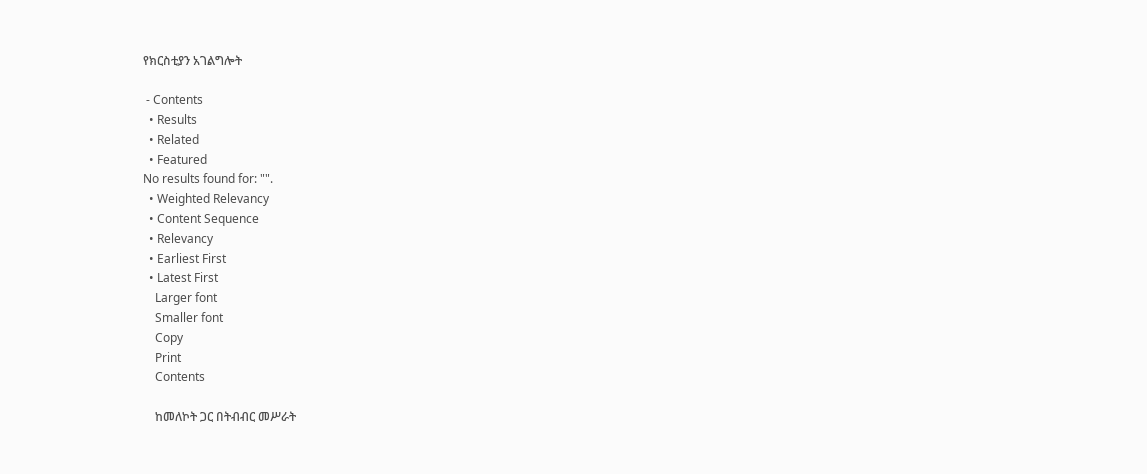የክርስቲያን አገልግሎት

 - Contents
  • Results
  • Related
  • Featured
No results found for: "".
  • Weighted Relevancy
  • Content Sequence
  • Relevancy
  • Earliest First
  • Latest First
    Larger font
    Smaller font
    Copy
    Print
    Contents

    ከመለኮት ጋር በትብብር መሥራት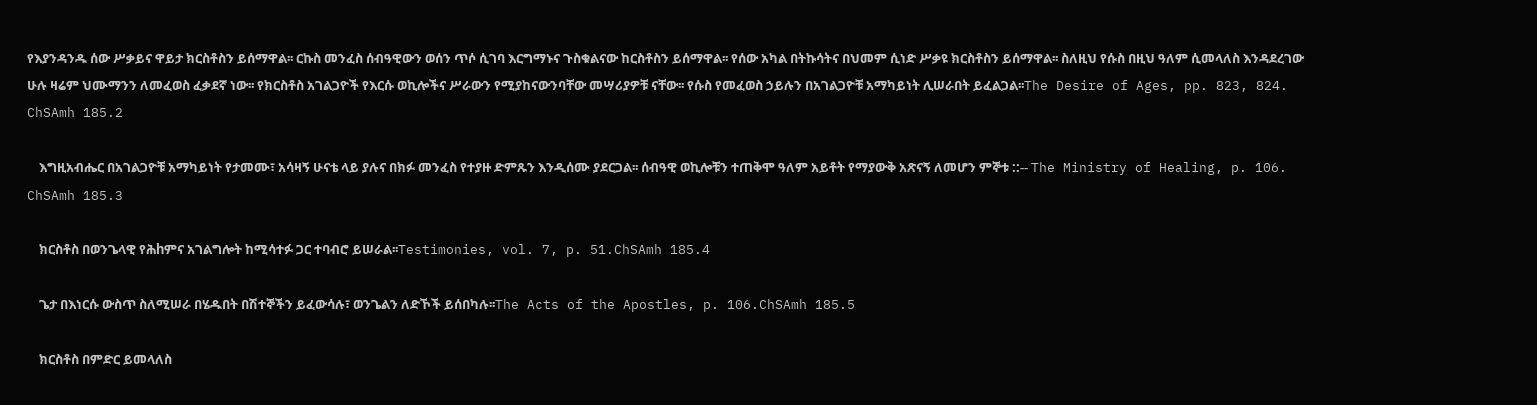የእያንዳንዱ ሰው ሥቃይና ዋይታ ክርስቶስን ይሰማዋል፡፡ ርኩስ መንፈስ ሰብዓዊውን ወሰን ጥሶ ሲገባ እርግማኑና ጉስቁልናው ከርስቶስን ይሰማዋል፡፡ የሰው አካል በትኩሳትና በህመም ሲነድ ሥቃዩ ክርስቶስን ይሰማዋል፡፡ ስለዚህ የሱስ በዚህ ዓለም ሲመላለስ እንዳደረገው ሁሉ ዛሬም ህሙማንን ለመፈወስ ፈቃደኛ ነው፡፡ የክርስቶስ አገልጋዮች የእርሱ ወኪሎችና ሥራውን የሚያከናውንባቸው መሣሪያዎቹ ናቸው፡፡ የሱስ የመፈወስ ኃይሉን በአገልጋዮቹ አማካይነት ሊሠራበት ይፈልጋል፡፡The Desire of Ages, pp. 823, 824. ChSAmh 185.2

    እግዚአብሔር በአገልጋዮቹ አማካይነት የታመሙ፣ አሳዛኝ ሁናቴ ላይ ያሉና በክፉ መንፈስ የተያዙ ድምጹን እንዲሰሙ ያደርጋል፡፡ ሰብዓዊ ወኪሎቹን ተጠቅሞ ዓለም አይቶት የማያውቅ አጽናኝ ለመሆን ምኞቱ ::-- The Ministry of Healing, p. 106. ChSAmh 185.3

    ክርስቶስ በወንጌላዊ የሕhምና አገልግሎት ከሚሳተፉ ጋር ተባብሮ ይሠራል፡፡Testimonies, vol. 7, p. 51.ChSAmh 185.4

    ጌታ በእነርሱ ውስጥ ስለሚሠራ በሄዱበት በሽተኞችን ይፈውሳሉ፣ ወንጌልን ለድኾች ይሰበካሉ፡፡The Acts of the Apostles, p. 106.ChSAmh 185.5

    ክርስቶስ በምድር ይመላለስ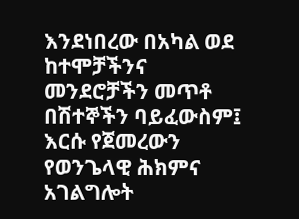እንደነበረው በአካል ወደ ከተሞቻችንና መንደሮቻችን መጥቶ በሽተኞችን ባይፈውስም፤ እርሱ የጀመረውን የወንጌላዊ ሕክምና አገልግሎት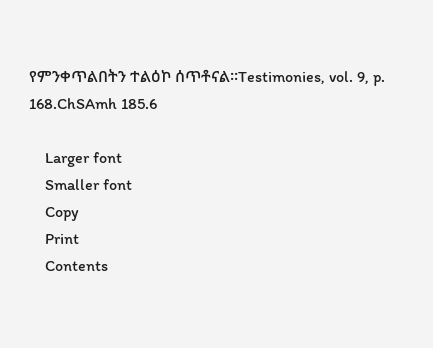የምንቀጥልበትን ተልዕኮ ሰጥቶናል፡፡Testimonies, vol. 9, p. 168.ChSAmh 185.6

    Larger font
    Smaller font
    Copy
    Print
    Contents